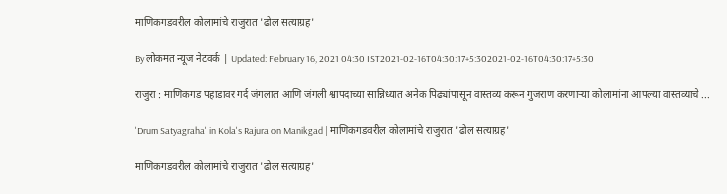माणिकगडवरील कोलामांचे राजुरात 'ढोल सत्याग्रह'

By लोकमत न्यूज नेटवर्क | Updated: February 16, 2021 04:30 IST2021-02-16T04:30:17+5:302021-02-16T04:30:17+5:30

राजुरा : माणिकगड पहाडावर गर्द जंगलात आणि जंगली श्वापदाच्या सान्निध्यात अनेक पिढ्यांपासून वास्तव्य करून गुजराण करणाऱ्या कोलामांना आपल्या वास्तव्याचे ...

'Drum Satyagraha' in Kola's Rajura on Manikgad | माणिकगडवरील कोलामांचे राजुरात 'ढोल सत्याग्रह'

माणिकगडवरील कोलामांचे राजुरात 'ढोल सत्याग्रह'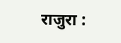राजुरा :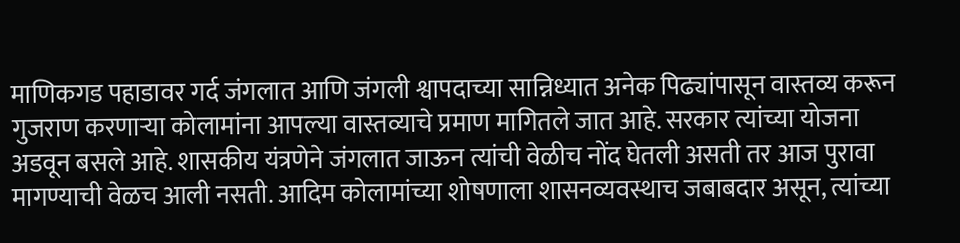माणिकगड पहाडावर गर्द जंगलात आणि जंगली श्वापदाच्या सान्निध्यात अनेक पिढ्यांपासून वास्तव्य करून गुजराण करणाऱ्या कोलामांना आपल्या वास्तव्याचे प्रमाण मागितले जात आहे. सरकार त्यांच्या योजना अडवून बसले आहे. शासकीय यंत्रणेने जंगलात जाऊन त्यांची वेळीच नोंद घेतली असती तर आज पुरावा मागण्याची वेळच आली नसती. आदिम कोलामांच्या शोषणाला शासनव्यवस्थाच जबाबदार असून, त्यांच्या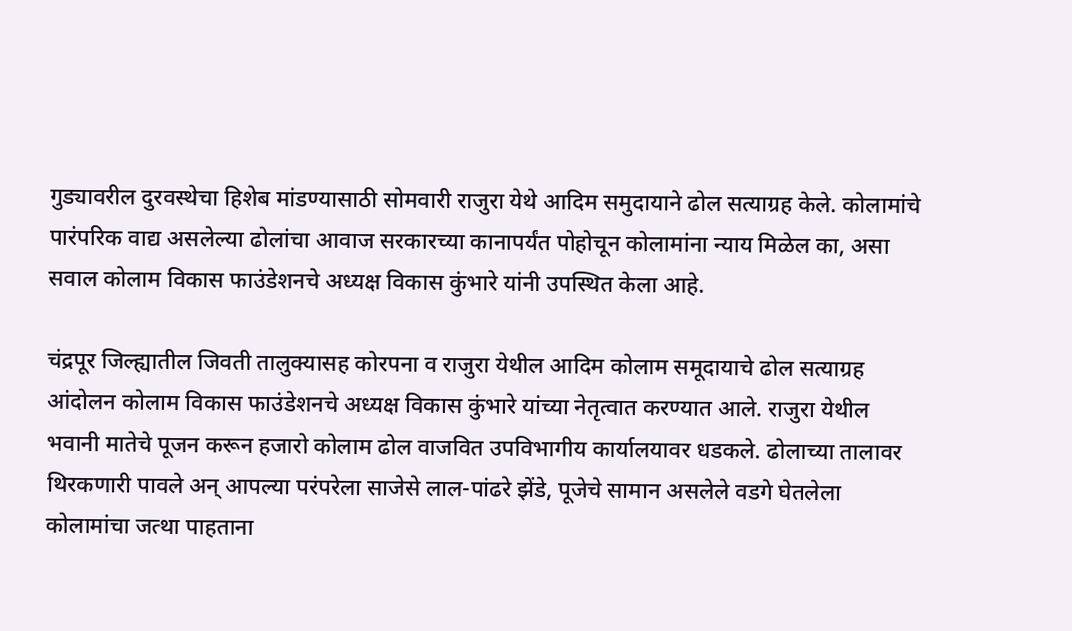गुड्यावरील दुरवस्थेचा हिशेब मांडण्यासाठी सोमवारी राजुरा येथे आदिम समुदायाने ढोल सत्याग्रह केले. कोलामांचे पारंपरिक वाद्य असलेल्या ढोलांचा आवाज सरकारच्या कानापर्यंत पोहोचून कोलामांना न्याय मिळेल का, असा सवाल कोलाम विकास फाउंडेशनचे अध्यक्ष विकास कुंभारे यांनी उपस्थित केला आहे.

चंद्रपूर जिल्ह्यातील जिवती तालुक्यासह कोरपना व राजुरा येथील आदिम कोलाम समूदायाचे ढोल सत्याग्रह आंदोलन कोलाम विकास फाउंडेशनचे अध्यक्ष विकास कुंभारे यांच्या नेतृत्वात करण्यात आले. राजुरा येथील भवानी मातेचे पूजन करून हजारो कोलाम ढोल वाजवित उपविभागीय कार्यालयावर धडकले. ढोलाच्या तालावर थिरकणारी पावले अन् आपल्या परंपरेला साजेसे लाल-पांढरे झेंडे, पूजेचे सामान असलेले वडगे घेतलेला कोलामांचा जत्था पाहताना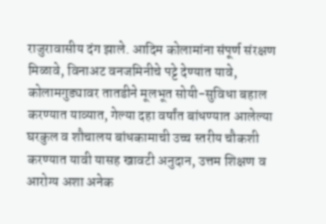राजुरावासीय दंग झाले. आदिम कोलामांना संपूर्ण संरक्षण मिळावे, विनाअट वनजमिनीचे पट्टे देण्यात यावे, कोलामगुड्यावर तातडीने मूलभूत सोयी-सुविधा बहाल करण्यात याव्यात, गेल्या दहा वर्षांत बांधण्यात आलेल्या घरकुल व शौचालय बांधकामाची उच्च स्तरीय चौकशी करण्यात यावी यासह खावटी अनुदान, उत्तम शिक्षण व आरोग्य अशा अनेक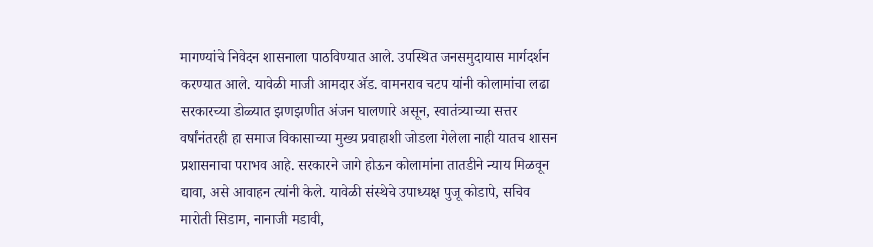मागण्यांचे निवेदन शासनाला पाठविण्यात आले. उपस्थित जनसमुदायास मार्गदर्शन करण्यात आले. यावेळी माजी आमदार ॲड. वामनराव चटप यांनी कोलामांचा लढा सरकारच्या डोळ्यात झणझणीत अंजन घालणारे असून, स्वातंत्र्याच्या सत्तर वर्षांनंतरही हा समाज विकासाच्या मुख्य प्रवाहाशी जोडला गेलेला नाही यातच शासन प्रशासनाचा पराभव आहे. सरकारने जागे होऊन कोलामांना तातडीने न्याय मिळवून द्यावा, असे आवाहन त्यांनी केले. यावेळी संस्थेचे उपाध्यक्ष पुजू कोडापे, सचिव मारोती सिडाम, नानाजी मडावी,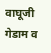वाघूजी गेडाम व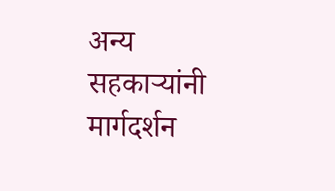अन्य सहकाऱ्यांनी मार्गदर्शन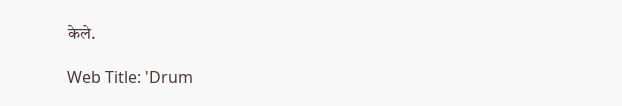केले.

Web Title: 'Drum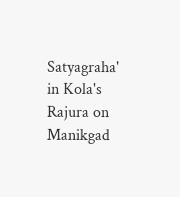Satyagraha' in Kola's Rajura on Manikgad